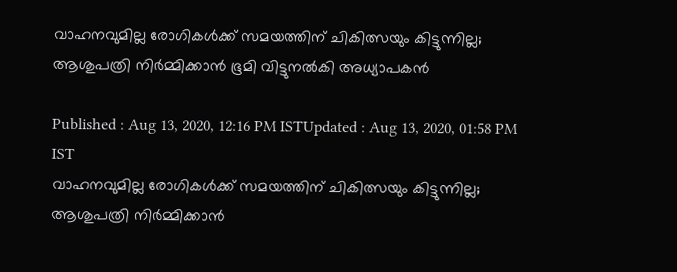വാഹനവുമില്ല രോഗികൾക്ക് സമയത്തിന് ചികിത്സയും കിട്ടുന്നില്ല; ആശുപത്രി നിർമ്മിക്കാൻ ഭൂമി വിട്ടുനൽകി അധ്യാപകൻ

Published : Aug 13, 2020, 12:16 PM ISTUpdated : Aug 13, 2020, 01:58 PM IST
വാഹനവുമില്ല രോഗികൾക്ക് സമയത്തിന് ചികിത്സയും കിട്ടുന്നില്ല; ആശുപത്രി നിർമ്മിക്കാൻ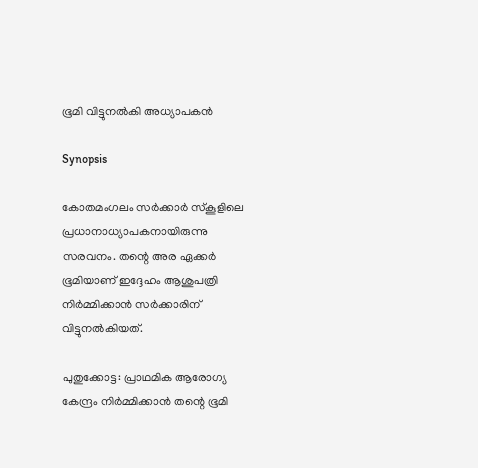ഭൂമി വിട്ടുനൽകി അധ്യാപകൻ

Synopsis

കോതമംഗലം സർക്കാർ സ്‌കൂളിലെ പ്രധാനാധ്യാപകനായിരുന്നു സരവനം. തന്റെ അര ഏക്കർ ഭൂമിയാണ് ഇദ്ദേഹം ആശുപത്രി നിർമ്മിക്കാൻ സർക്കാരിന് വിട്ടുനൽകിയത്.

പുതുക്കോട്ട: പ്രാഥമിക ആരോഗ്യ കേന്ദ്രം നിർമ്മിക്കാൻ തന്റെ ഭൂമി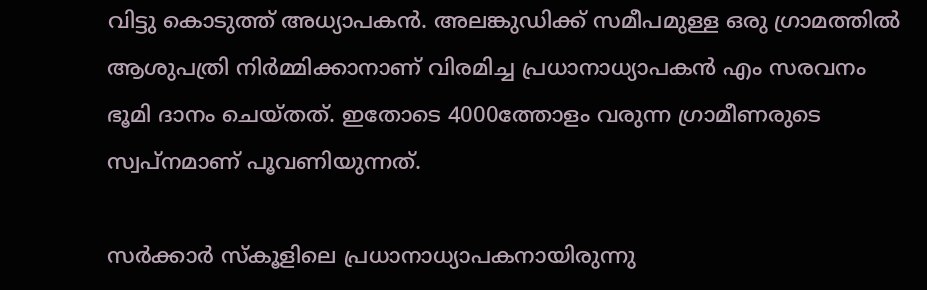വിട്ടു കൊടുത്ത് അധ്യാപകൻ. അലങ്കുഡിക്ക് സമീപമുള്ള ഒരു ഗ്രാമത്തിൽ ആശുപത്രി നിർമ്മിക്കാനാണ് വിരമിച്ച പ്രധാനാധ്യാപകൻ എം സരവനം
ഭൂമി ദാനം ചെയ്തത്. ഇതോടെ 4000ത്തോളം വരുന്ന ഗ്രാമീണരുടെ സ്വപ്നമാണ് പൂവണിയുന്നത്.

സർക്കാർ സ്‌കൂളിലെ പ്രധാനാധ്യാപകനായിരുന്നു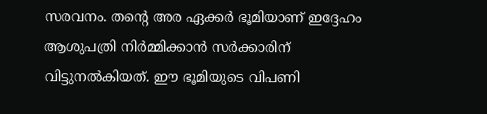സരവനം. തന്റെ അര ഏക്കർ ഭൂമിയാണ് ഇദ്ദേഹം ആശുപത്രി നിർമ്മിക്കാൻ സർക്കാരിന് വിട്ടുനൽകിയത്. ഈ ഭൂമിയുടെ വിപണി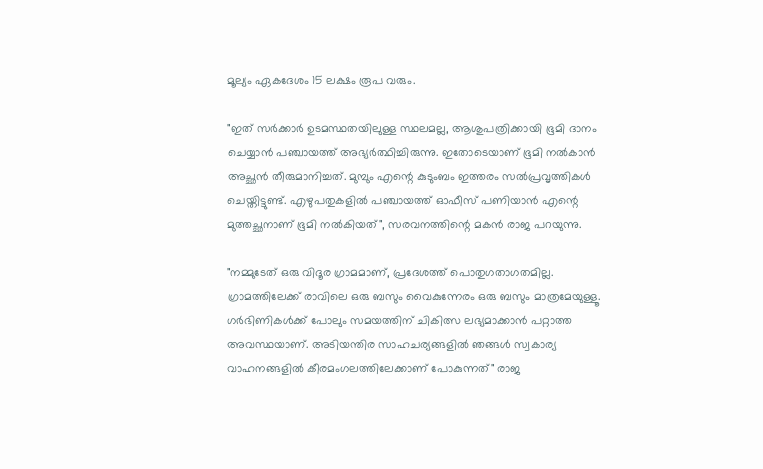മൂല്യം ഏകദേശം 15 ലക്ഷം രൂപ വരും.

"ഇത് സർക്കാർ ഉടമസ്ഥതയിലുള്ള സ്ഥലമല്ല, ആശുപത്രിക്കായി ഭൂമി ദാനം ചെയ്യാൻ പഞ്ചായത്ത് അഭ്യർത്ഥിച്ചിരുന്നു. ഇതോടെയാണ് ഭൂമി നൽകാൻ അച്ഛൻ തീരുമാനിച്ചത്. മുമ്പും എന്റെ കുടുംബം ഇത്തരം സൽപ്രവൃത്തികൾ ചെയ്തിട്ടുണ്ട്. എഴുപതുകളിൽ പഞ്ചായത്ത് ഓഫീസ് പണിയാൻ എന്റെ മുത്തച്ഛനാണ് ഭൂമി നൽകിയത്", സരവനത്തിന്റെ മകൻ രാജ പറയുന്നു.

"നമ്മുടേത് ഒരു വിദൂര ഗ്രാമമാണ്, പ്രദേശത്ത് പൊതുഗതാഗതമില്ല. ഗ്രാമത്തിലേക്ക് രാവിലെ ഒരു ബസും വൈകുന്നേരം ഒരു ബസും മാത്രമേയുള്ളൂ. ഗർഭിണികൾക്ക് പോലും സമയത്തിന് ചികിത്സ ലഭ്യമാക്കാൻ പറ്റാത്ത അവസ്ഥയാണ്. അടിയന്തിര സാഹചര്യങ്ങളിൽ ഞങ്ങൾ സ്വകാര്യ വാഹനങ്ങളിൽ കീരമംഗലത്തിലേക്കാണ് പോകുന്നത്" രാജ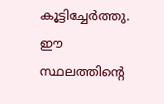കൂട്ടിച്ചേർത്തു. ഈ സ്ഥലത്തിന്റെ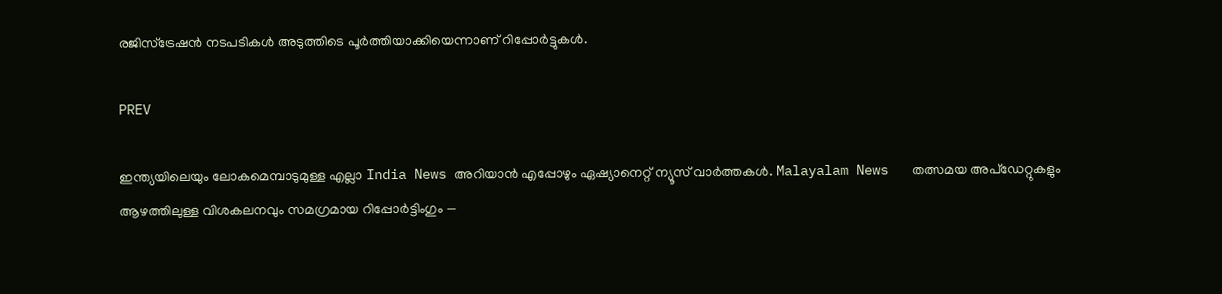രജിസ്ട്രേഷൻ നടപടികൾ അടുത്തിടെ പൂർത്തിയാക്കിയെന്നാണ് റിപ്പോർട്ടുകൾ.

PREV

ഇന്ത്യയിലെയും ലോകമെമ്പാടുമുള്ള എല്ലാ India News അറിയാൻ എപ്പോഴും ഏഷ്യാനെറ്റ് ന്യൂസ് വാർത്തകൾ. Malayalam News   തത്സമയ അപ്‌ഡേറ്റുകളും ആഴത്തിലുള്ള വിശകലനവും സമഗ്രമായ റിപ്പോർട്ടിംഗും —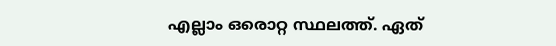എല്ലാം ഒരൊറ്റ സ്ഥലത്ത്. ഏത്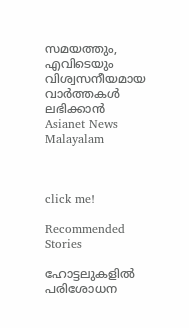സമയത്തും, എവിടെയും വിശ്വസനീയമായ വാർത്തകൾ ലഭിക്കാൻ Asianet News Malayalam



click me!

Recommended Stories

ഹോട്ടലുകളിൽ പരിശോധന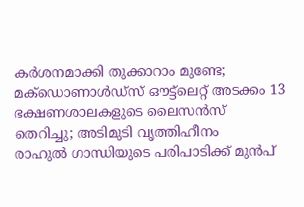കർശനമാക്കി തുക്കാറാം മുണ്ടേ; മക്ഡൊണാൾഡ്സ് ഔട്ട്ലെറ്റ് അടക്കം 13 ഭക്ഷണശാലകളുടെ ലൈസൻസ് തെറിച്ചു; അടിമുടി വൃത്തിഹീനം
രാഹുൽ ഗാന്ധിയുടെ പരിപാടിക്ക് മുൻപ്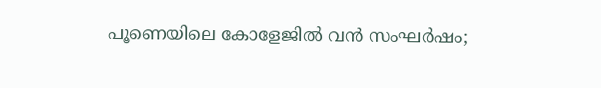പൂണെയിലെ കോളേജിൽ വൻ സംഘർഷം;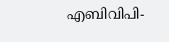എബിവിപി-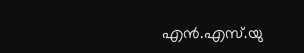എൻ.എസ്.യു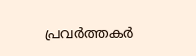പ്രവർത്തകർ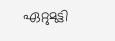ഏറ്റുമുട്ടി